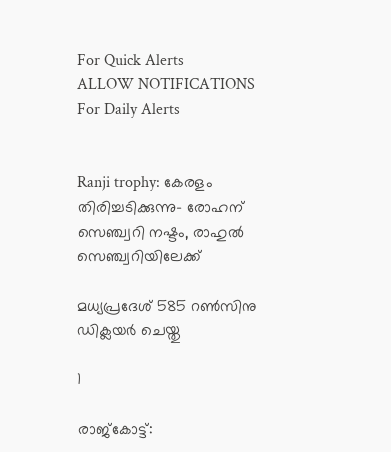For Quick Alerts
ALLOW NOTIFICATIONS
For Daily Alerts


Ranji trophy: കേരളം തിരിച്ചടിക്കുന്നു- രോഹന് സെഞ്ച്വറി നഷ്ടം, രാഹുല്‍ സെഞ്ച്വറിയിലേക്ക്

മധ്യപ്രദേശ് 585 റണ്‍സിനു ഡിക്ലയര്‍ ചെയ്തു

1

രാജ്‌കോട്ട്: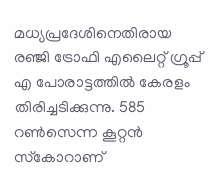മധ്യപ്രദേശിനെതിരായ രഞ്ജി ട്രോഫി എലൈറ്റ് ഗ്രൂപ്പ് എ പോരാട്ടത്തില്‍ കേരളം തിരിച്ചടിക്കുന്നു. 585 റണ്‍സെന്ന കൂറ്റന്‍ സ്‌കോറാണ്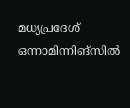മധ്യപ്രദേശ് ഒന്നാമിന്നിങ്‌സില്‍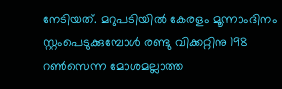നേടിയത്. മറുപടിയില്‍ കേരളം മൂന്നാംദിനം സ്റ്റംപെടുക്കുമ്പോള്‍ രണ്ടു വിക്കറ്റിനു 198 റണ്‍സെന്ന മോശമല്ലാത്ത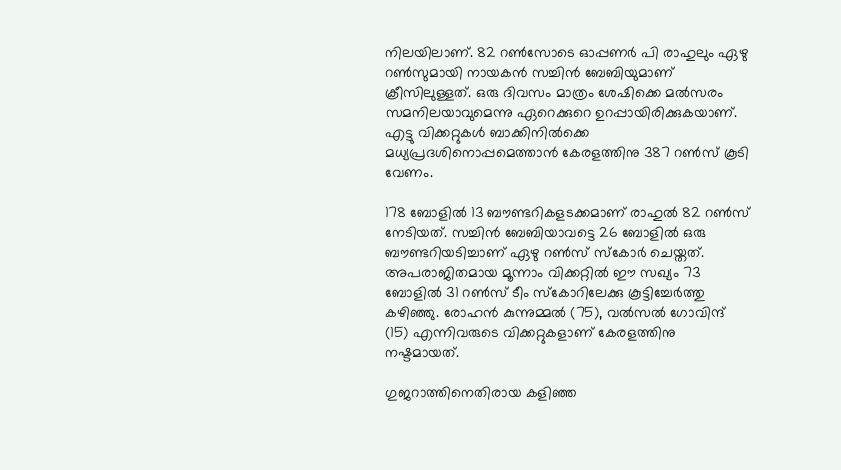നിലയിലാണ്. 82 റണ്‍സോടെ ഓപ്പണര്‍ പി രാഹുലും ഏഴു റണ്‍സുമായി നായകന്‍ സച്ചിന്‍ ബേബിയുമാണ് ക്രീസിലുള്ളത്. ഒരു ദിവസം മാത്രം ശേഷിക്കെ മല്‍സരം സമനിലയാവുമെന്നു ഏറെക്കുറെ ഉറപ്പായിരിക്കുകയാണ്. എട്ടു വിക്കറ്റുകള്‍ ബാക്കിനില്‍ക്കെ മധ്യപ്രദശിനൊപ്പമെത്താന്‍ കേരളത്തിനു 387 റണ്‍സ് കൂടി വേണം.

178 ബോളില്‍ 13 ബൗണ്ടറികളടക്കമാണ് രാഹുല്‍ 82 റണ്‍സ് നേടിയത്. സച്ചിന്‍ ബേബിയാവട്ടെ 26 ബോളില്‍ ഒരു ബൗണ്ടറിയടിച്ചാണ് ഏഴു റണ്‍സ് സ്‌കോര്‍ ചെയ്തത്. അപരാജിതമായ മൂന്നാം വിക്കറ്റില്‍ ഈ സഖ്യം 73 ബോളില്‍ 31 റണ്‍സ് ടീം സ്‌കോറിലേക്കു കൂട്ടിച്ചേര്‍ത്തു കഴിഞ്ഞു. രോഹന്‍ കുന്നുമ്മല്‍ (75), വല്‍സല്‍ ഗോവിന്ദ് (15) എന്നിവരുടെ വിക്കറ്റുകളാണ് കേരളത്തിനു നഷ്ടമായത്.

ഗുജറാത്തിനെതിരായ കളിഞ്ഞ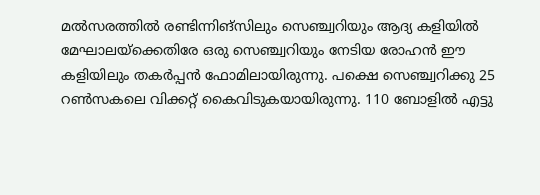മല്‍സരത്തില്‍ രണ്ടിന്നിങ്‌സിലും സെഞ്ച്വറിയും ആദ്യ കളിയില്‍ മേഘാലയ്‌ക്കെതിരേ ഒരു സെഞ്ച്വറിയും നേടിയ രോഹന്‍ ഈ കളിയിലും തകര്‍പ്പന്‍ ഫോമിലായിരുന്നു. പക്ഷെ സെഞ്ച്വറിക്കു 25 റണ്‍സകലെ വിക്കറ്റ് കൈവിടുകയായിരുന്നു. 110 ബോളില്‍ എട്ടു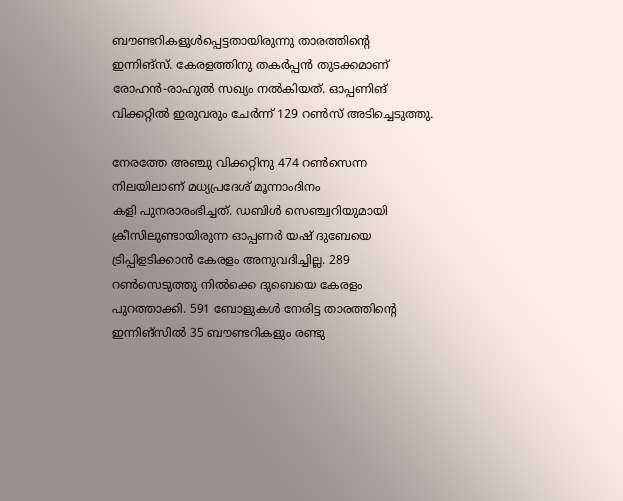ബൗണ്ടറികളുള്‍പ്പെട്ടതായിരുന്നു താരത്തിന്റെ ഇന്നിങ്‌സ്. കേരളത്തിനു തകര്‍പ്പന്‍ തുടക്കമാണ് രോഹന്‍-രാഹുല്‍ സഖ്യം നല്‍കിയത്. ഓപ്പണിങ് വിക്കറ്റില്‍ ഇരുവരും ചേര്‍ന്ന് 129 റണ്‍സ് അടിച്ചെടുത്തു.

നേരത്തേ അഞ്ചു വിക്കറ്റിനു 474 റണ്‍സെന്ന നിലയിലാണ് മധ്യപ്രദേശ് മൂന്നാംദിനം
കളി പുനരാരംഭിച്ചത്. ഡബിള്‍ സെഞ്ച്വറിയുമായി ക്രീസിലുണ്ടായിരുന്ന ഓപ്പണര്‍ യഷ് ദുബേയെ ട്രിപ്പിളടിക്കാന്‍ കേരളം അനുവദിച്ചില്ല. 289 റണ്‍സെടുത്തു നില്‍ക്കെ ദുബെയെ കേരളം പുറത്താക്കി. 591 ബോളുകള്‍ നേരിട്ട താരത്തിന്റെ ഇന്നിങ്‌സില്‍ 35 ബൗണ്ടറികളും രണ്ടു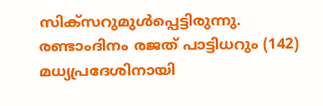സിക്‌സറുമുള്‍പ്പെട്ടിരുന്നു. രണ്ടാംദിനം രജത് പാട്ടിധറും (142) മധ്യപ്രദേശിനായി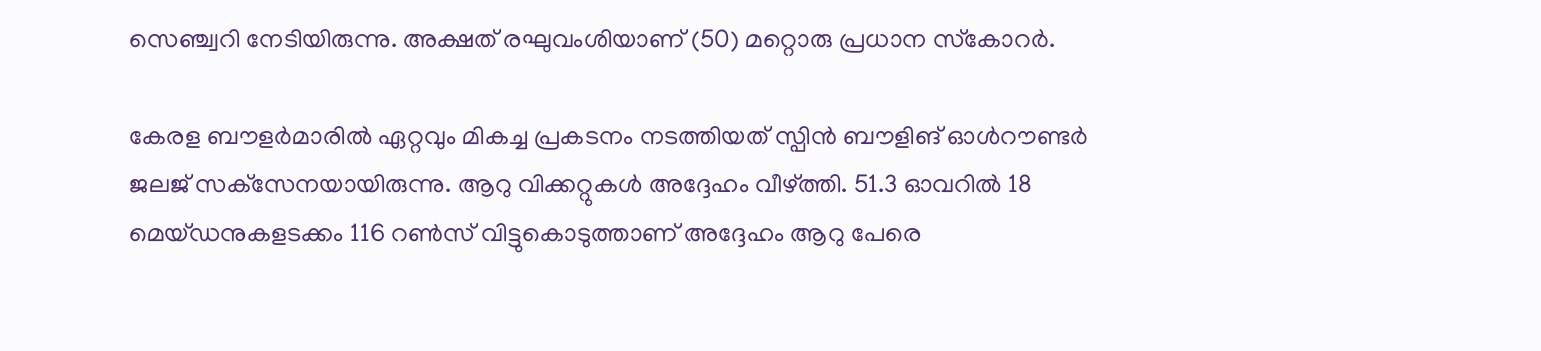സെഞ്ച്വറി നേടിയിരുന്നു. അക്ഷത് രഘുവംശിയാണ് (50) മറ്റൊരു പ്രധാന സ്‌കോറര്‍.

കേരള ബൗളര്‍മാരില്‍ ഏറ്റവും മികച്ച പ്രകടനം നടത്തിയത് സ്പിന്‍ ബൗളിങ് ഓള്‍റൗണ്ടര്‍ ജലജ് സക്‌സേനയായിരുന്നു. ആറു വിക്കറ്റുകള്‍ അദ്ദേഹം വീഴ്ത്തി. 51.3 ഓവറില്‍ 18 മെയ്ഡനുകളടക്കം 116 റണ്‍സ് വിട്ടുകൊടുത്താണ് അദ്ദേഹം ആറു പേരെ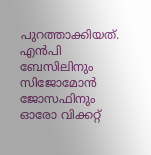പുറത്താക്കിയത്. എന്‍പി ബേസിലിനും സിജോമോന്‍ ജോസഫിനും ഓരോ വിക്കറ്റ്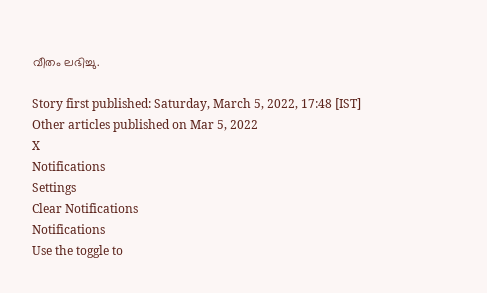വീതം ലഭിച്ചു.

Story first published: Saturday, March 5, 2022, 17:48 [IST]
Other articles published on Mar 5, 2022
X
Notifications
Settings
Clear Notifications
Notifications
Use the toggle to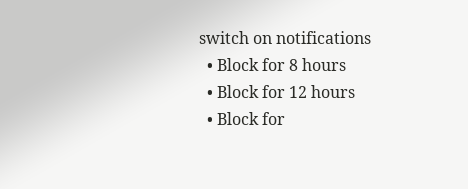switch on notifications
  • Block for 8 hours
  • Block for 12 hours
  • Block for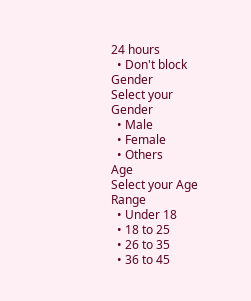24 hours
  • Don't block
Gender
Select your Gender
  • Male
  • Female
  • Others
Age
Select your Age Range
  • Under 18
  • 18 to 25
  • 26 to 35
  • 36 to 45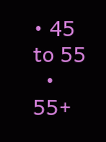• 45 to 55
  • 55+